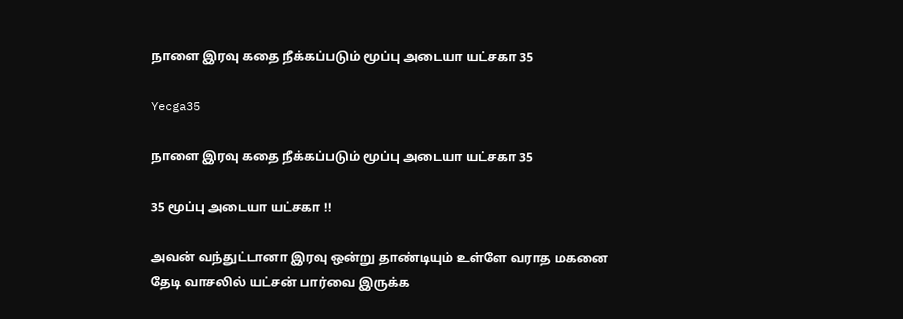நாளை இரவு கதை நீக்கப்படும் மூப்பு அடையா யட்சகா 35

Yecga35

நாளை இரவு கதை நீக்கப்படும் மூப்பு அடையா யட்சகா 35

35 மூப்பு அடையா யட்சகா !!

அவன் வந்துட்டானா இரவு ஒன்று தாண்டியும் உள்ளே வராத மகனை தேடி வாசலில் யட்சன் பார்வை இருக்க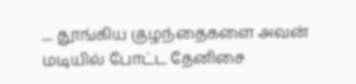.... தூங்கிய குழந்தைகளை அவன் மடியில் போட்ட தேனிசை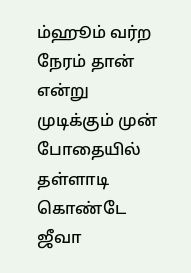ம்ஹூம் வர்ற நேரம் தான் என்று முடிக்கும் முன் போதையில் தள்ளாடி கொண்டே ஜீவா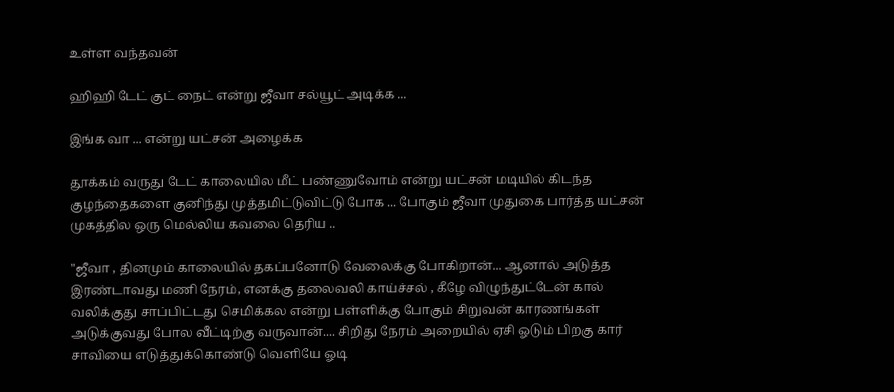உள்ள வந்தவன்

ஹிஹி டேட் குட் நைட் என்று ஜீவா சல்யூட் அடிக்க ...

இங்க வா ... என்று யட்சன் அழைக்க

தூக்கம் வருது டேட் காலையில மீட் பண்ணுவோம் என்று யட்சன் மடியில் கிடந்த குழந்தைகளை குனிந்து முத்தமிட்டுவிட்டு போக ... போகும் ஜீவா முதுகை பார்த்த யட்சன் முகத்தில ஒரு மெல்லிய கவலை தெரிய ..

"ஜீவா , தினமும் காலையில் தகப்பனோடு வேலைக்கு போகிறான்... ஆனால் அடுத்த இரண்டாவது மணி நேரம், எனக்கு தலைவலி காய்ச்சல் , கீழே விழுந்துட்டேன் கால் வலிக்குது சாப்பிட்டது செமிக்கல என்று பள்ளிக்கு போகும் சிறுவன் காரணங்கள் அடுக்குவது போல வீட்டிற்கு வருவான்.... சிறிது நேரம் அறையில் ஏசி ஓடும் பிறகு கார் சாவியை எடுத்துக்கொண்டு வெளியே ஓடி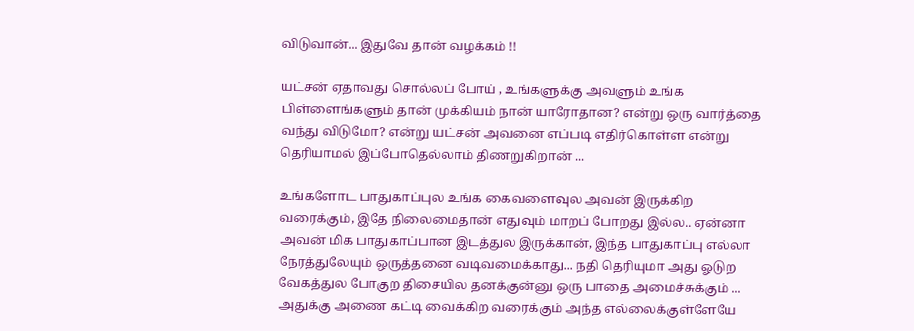விடுவான்... இதுவே தான் வழக்கம் !!

யட்சன் ஏதாவது சொல்லப் போய் , உங்களுக்கு அவளும் உங்க பிள்ளைங்களும் தான் முக்கியம் நான் யாரோதான? என்று ஒரு வார்த்தை வந்து விடுமோ? என்று யட்சன் அவனை எப்படி எதிர்கொள்ள என்று தெரியாமல் இப்போதெல்லாம் திணறுகிறான் ...

உங்களோட பாதுகாப்புல உங்க கைவளைவுல அவன் இருக்கிற வரைக்கும், இதே நிலைமைதான் எதுவும் மாறப் போறது இல்ல.. ஏன்னா அவன் மிக பாதுகாப்பான இடத்துல இருக்கான், இந்த பாதுகாப்பு எல்லா நேரத்துலேயும் ஒருத்தனை வடிவமைக்காது... நதி தெரியுமா அது ஓடுற வேகத்துல போகுற திசையில தனக்குன்னு ஒரு பாதை அமைச்சுக்கும் ... அதுக்கு அணை கட்டி வைக்கிற வரைக்கும் அந்த எல்லைக்குள்ளேயே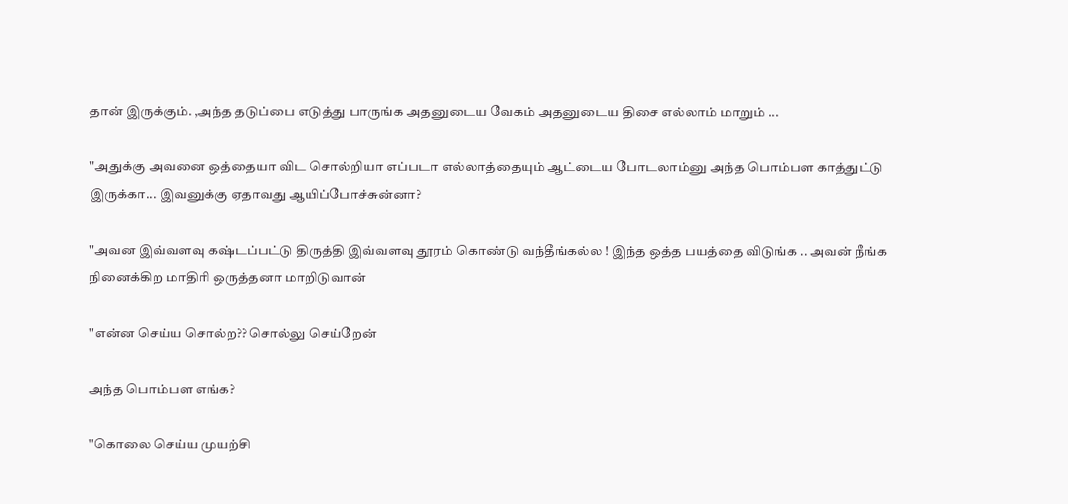தான் இருக்கும். ,அந்த தடுப்பை எடுத்து பாருங்க அதனுடைய வேகம் அதனுடைய திசை எல்லாம் மாறும் ...

"அதுக்கு அவனை ஒத்தையா விட சொல்றியா எப்படா எல்லாத்தையும் ஆட்டைய போடலாம்னு அந்த பொம்பள காத்துட்டு இருக்கா... இவனுக்கு ஏதாவது ஆயிப்போச்சுன்னா?

"அவன இவ்வளவு கஷ்டப்பட்டு திருத்தி இவ்வளவு தூரம் கொண்டு வந்தீங்கல்ல ! இந்த ஒத்த பயத்தை விடுங்க .. அவன் நீங்க நினைக்கிற மாதிரி ஒருத்தனா மாறிடுவான்

"என்ன செய்ய சொல்ற?? சொல்லு செய்றேன்

அந்த பொம்பள எங்க?

"கொலை செய்ய முயற்சி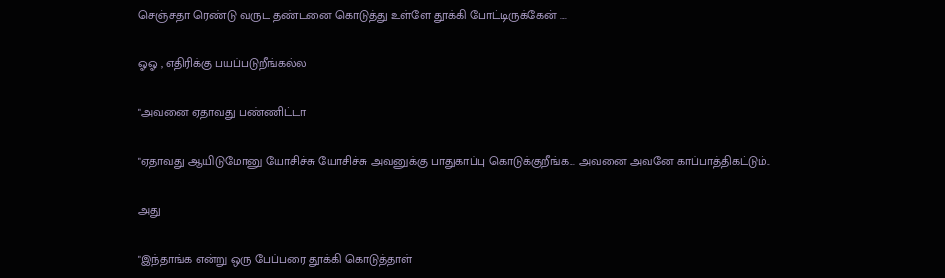செஞ்சதா ரெண்டு வருட தண்டனை கொடுத்து உள்ளே தூக்கி போட்டிருக்கேன் ....

ஓஓ , எதிரிக்கு பயப்படுறீங்கல்ல

"அவனை ஏதாவது பண்ணிட்டா

"ஏதாவது ஆயிடுமோனு யோசிச்சு யோசிச்சு அவனுக்கு பாதுகாப்பு கொடுக்குறீங்க... அவனை அவனே காப்பாத்திகட்டும்..

அது

"இந்தாங்க என்று ஒரு பேப்பரை தூக்கி கொடுத்தாள்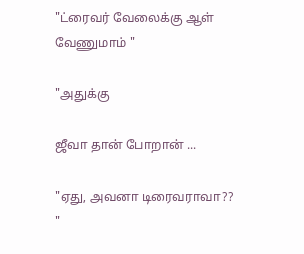"ட்ரைவர் வேலைக்கு ஆள் வேணுமாம் "

"அதுக்கு

ஜீவா தான் போறான் ...

"ஏது, அவனா டிரைவராவா?? "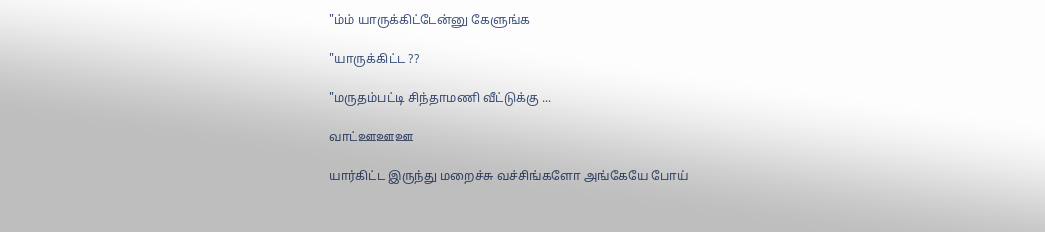"ம்ம் யாருக்கிட்டேன்னு கேளுங்க

"யாருக்கிட்ட ??

"மருதம்பட்டி சிந்தாமணி வீட்டுக்கு ...

வாட்ஊஊஊ

யார்கிட்ட இருந்து மறைச்சு வச்சிங்களோ அங்கேயே போய்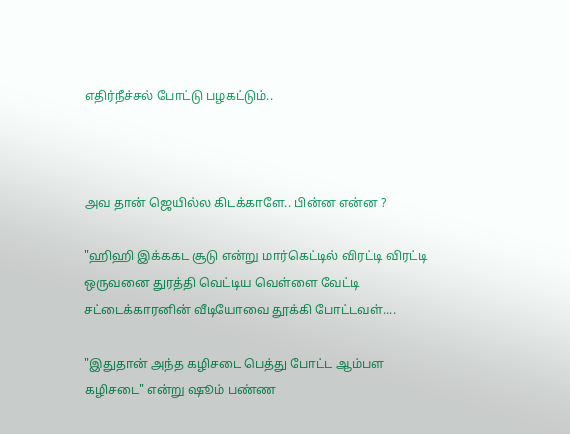எதிர்நீச்சல் போட்டு பழகட்டும்..



அவ தான் ஜெயில்ல கிடக்காளே.. பின்ன என்ன ?

"ஹிஹி இக்ககட சூடு என்று மார்கெட்டில் விரட்டி விரட்டி ஒருவனை துரத்தி வெட்டிய வெள்ளை வேட்டி சட்டைக்காரனின் வீடியோவை தூக்கி போட்டவள்....

"இதுதான் அந்த கழிசடை பெத்து போட்ட ஆம்பள கழிசடை" என்று ஷூம் பண்ண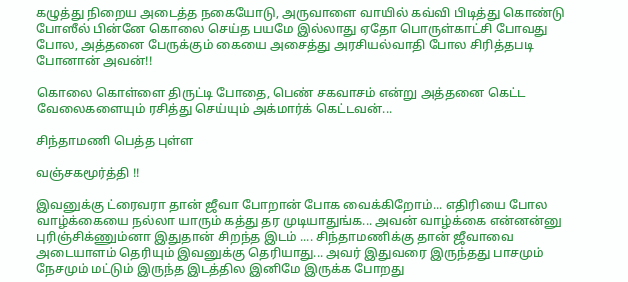கழுத்து நிறைய அடைத்த நகையோடு, அருவாளை வாயில் கவ்வி பிடித்து கொண்டு போஸீல் பின்னே கொலை செய்த பயமே இல்லாது ஏதோ பொருள்காட்சி போவது போல, அத்தனை பேருக்கும் கையை அசைத்து அரசியல்வாதி போல சிரித்தபடி போனான் அவன்!!

கொலை கொள்ளை திருட்டி போதை, பெண் சகவாசம் என்று அத்தனை கெட்ட வேலைகளையும் ரசித்து செய்யும் அக்மார்க் கெட்டவன்...

சிந்தாமணி பெத்த புள்ள

வஞ்சகமூர்த்தி !!

இவனுக்கு ட்ரைவரா தான் ஜீவா போறான் போக வைக்கிறோம்... எதிரியை போல வாழ்க்கையை நல்லா யாரும் கத்து தர முடியாதுங்க... அவன் வாழ்க்கை என்னன்னு புரிஞ்சிக்ணும்னா இதுதான் சிறந்த இடம் .... சிந்தாமணிக்கு தான் ஜீவாவை அடையாளம் தெரியும் இவனுக்கு தெரியாது... அவர் இதுவரை இருந்தது பாசமும் நேசமும் மட்டும் இருந்த இடத்தில இனிமே இருக்க போறது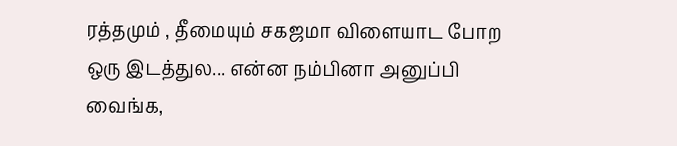ரத்தமும் , தீமையும் சகஜமா விளையாட போற ஒரு இடத்துல... என்ன நம்பினா அனுப்பி வைங்க,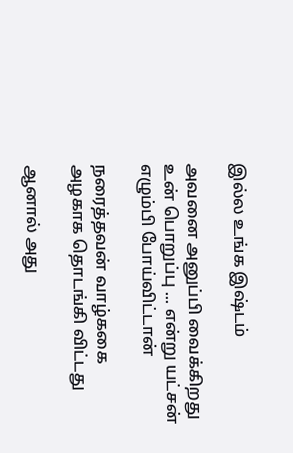இல்ல உங்க இஷ்டம்

அவனை அனுப்பி வைக்கிறது உன் பொறுப்பு ... என்று யட்சன் எழும்பி போய்விட்டான்

நரைத்தவன் வாழ்ககை அழகாக தொடங்கி விட்டது

ஆனால் அது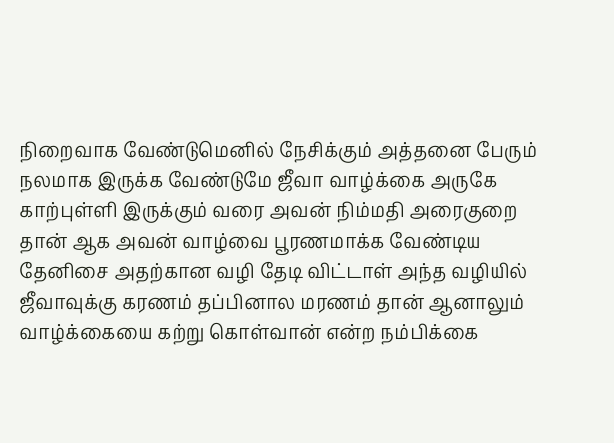நிறைவாக வேண்டுமெனில் நேசிக்கும் அத்தனை பேரும் நலமாக இருக்க வேண்டுமே ஜீவா வாழ்க்கை அருகே காற்புள்ளி இருக்கும் வரை அவன் நிம்மதி அரைகுறை தான் ஆக அவன் வாழ்வை பூரணமாக்க வேண்டிய தேனிசை அதற்கான வழி தேடி விட்டாள் அந்த வழியில் ஜீவாவுக்கு கரணம் தப்பினால மரணம் தான் ஆனாலும் வாழ்க்கையை கற்று கொள்வான் என்ற நம்பிக்கை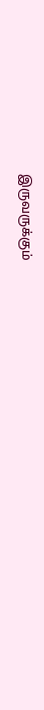இருவருக்கும்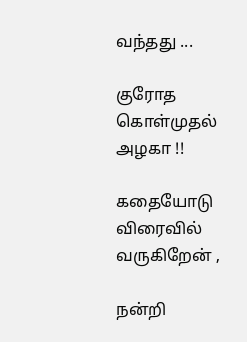வந்தது ...

குரோத கொள்முதல் அழகா !!

கதையோடு விரைவில் வருகிறேன் ,

நன்றி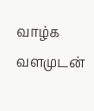வாழ்க வளமுடன்